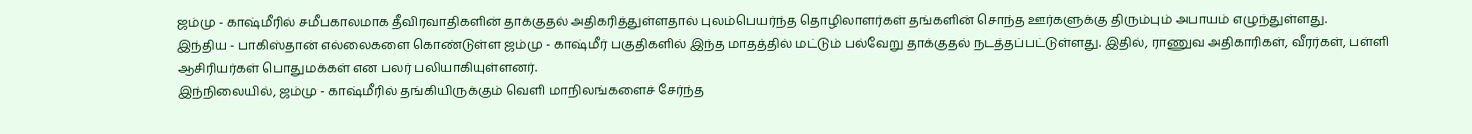ஜம்மு - காஷ்மீரில் சமீபகாலமாக தீவிரவாதிகளின் தாக்குதல் அதிகரித்துள்ளதால் புலம்பெயர்ந்த தொழிலாளர்கள் தங்களின் சொந்த ஊர்களுக்கு திரும்பும் அபாயம் எழுந்துள்ளது.
இந்திய - பாகிஸ்தான் எல்லைகளை கொண்டுள்ள ஜம்மு - காஷ்மீர் பகுதிகளில் இந்த மாதத்தில் மட்டும் பல்வேறு தாக்குதல் நடத்தப்பட்டுள்ளது. இதில், ராணுவ அதிகாரிகள், வீரர்கள், பள்ளி ஆசிரியர்கள் பொதுமக்கள் என பலர் பலியாகியுள்ளனர்.
இந்நிலையில், ஜம்மு - காஷ்மீரில் தங்கியிருக்கும் வெளி மாநிலங்களைச் சேர்ந்த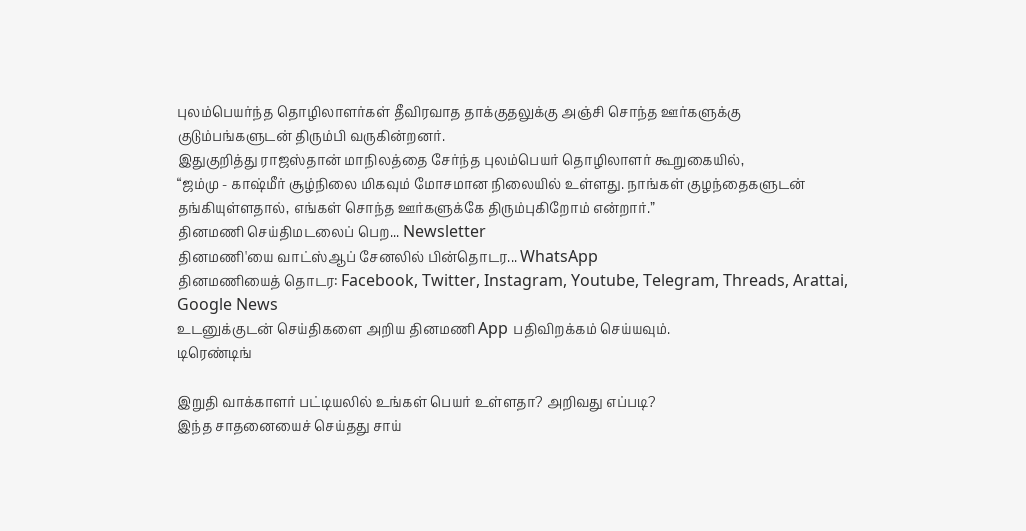புலம்பெயர்ந்த தொழிலாளர்கள் தீவிரவாத தாக்குதலுக்கு அஞ்சி சொந்த ஊர்களுக்கு குடும்பங்களுடன் திரும்பி வருகின்றனர்.
இதுகுறித்து ராஜஸ்தான் மாநிலத்தை சேர்ந்த புலம்பெயர் தொழிலாளர் கூறுகையில்,
“ஜம்மு - காஷ்மீர் சூழ்நிலை மிகவும் மோசமான நிலையில் உள்ளது. நாங்கள் குழந்தைகளுடன் தங்கியுள்ளதால், எங்கள் சொந்த ஊர்களுக்கே திரும்புகிறோம் என்றார்.”
தினமணி செய்திமடலைப் பெற... Newsletter
தினமணி'யை வாட்ஸ்ஆப் சேனலில் பின்தொடர... WhatsApp
தினமணியைத் தொடர: Facebook, Twitter, Instagram, Youtube, Telegram, Threads, Arattai, Google News
உடனுக்குடன் செய்திகளை அறிய தினமணி App பதிவிறக்கம் செய்யவும்.
டிரெண்டிங்

இறுதி வாக்காளர் பட்டியலில் உங்கள் பெயர் உள்ளதா? அறிவது எப்படி?
இந்த சாதனையைச் செய்தது சாய்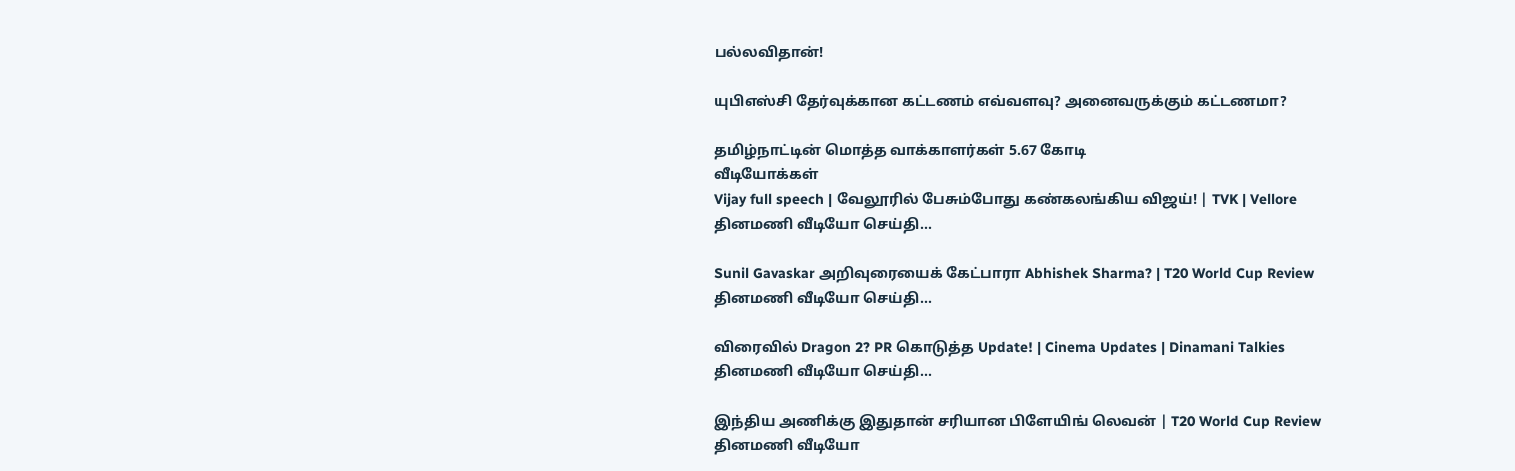பல்லவிதான்!

யுபிஎஸ்சி தேர்வுக்கான கட்டணம் எவ்வளவு? அனைவருக்கும் கட்டணமா?

தமிழ்நாட்டின் மொத்த வாக்காளர்கள் 5.67 கோடி
வீடியோக்கள்
Vijay full speech | வேலூரில் பேசும்போது கண்கலங்கிய விஜய்! | TVK | Vellore
தினமணி வீடியோ செய்தி...

Sunil Gavaskar அறிவுரையைக் கேட்பாரா Abhishek Sharma? | T20 World Cup Review
தினமணி வீடியோ செய்தி...

விரைவில் Dragon 2? PR கொடுத்த Update! | Cinema Updates | Dinamani Talkies
தினமணி வீடியோ செய்தி...

இந்திய அணிக்கு இதுதான் சரியான பிளேயிங் லெவன் | T20 World Cup Review
தினமணி வீடியோ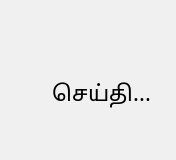செய்தி...